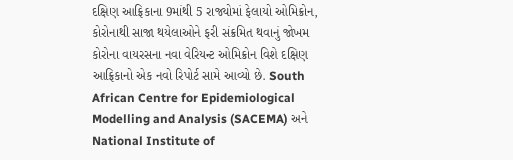દક્ષિણ આફ્રિકાના 9માંથી 5 રાજ્યોમાં ફેલાયો ઓમિક્રોન, કોરોનાથી સાજા થયેલાઓને ફરી સંક્રમિત થવાનું જોખમ
કોરોના વાયરસના નવા વેરિયન્ટ ઓમિક્રોન વિશે દક્ષિણ આફ્રિકાનો એક નવો રિપોર્ટ સામે આવ્યો છે. South African Centre for Epidemiological Modelling and Analysis (SACEMA) અને National Institute of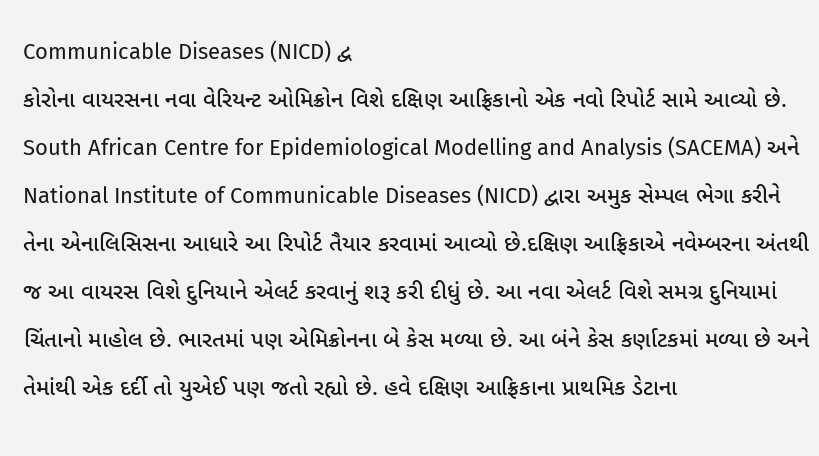Communicable Diseases (NICD) દ્વ
કોરોના વાયરસના નવા વેરિયન્ટ ઓમિક્રોન વિશે દક્ષિણ આફ્રિકાનો એક નવો રિપોર્ટ સામે આવ્યો છે. South African Centre for Epidemiological Modelling and Analysis (SACEMA) અને National Institute of Communicable Diseases (NICD) દ્વારા અમુક સેમ્પલ ભેગા કરીને તેના એનાલિસિસના આધારે આ રિપોર્ટ તૈયાર કરવામાં આવ્યો છે.દક્ષિણ આફ્રિકાએ નવેમ્બરના અંતથી જ આ વાયરસ વિશે દુનિયાને એલર્ટ કરવાનું શરૂ કરી દીધું છે. આ નવા એલર્ટ વિશે સમગ્ર દુનિયામાં ચિંતાનો માહોલ છે. ભારતમાં પણ એમિક્રોનના બે કેસ મળ્યા છે. આ બંને કેસ કર્ણાટકમાં મળ્યા છે અને તેમાંથી એક દર્દી તો યુએઈ પણ જતો રહ્યો છે. હવે દક્ષિણ આફ્રિકાના પ્રાથમિક ડેટાના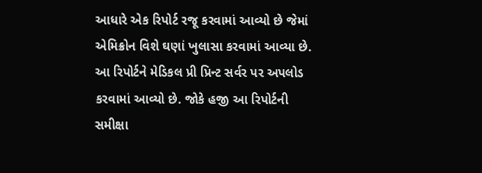આધારે એક રિપોર્ટ રજૂ કરવામાં આવ્યો છે જેમાં એમિક્રોન વિશે ઘણાં ખુલાસા કરવામાં આવ્યા છે. આ રિપોર્ટને મેડિકલ પ્રી પ્રિન્ટ સર્વર પર અપલોડ કરવામાં આવ્યો છે. જોકે હજી આ રિપોર્ટની સમીક્ષા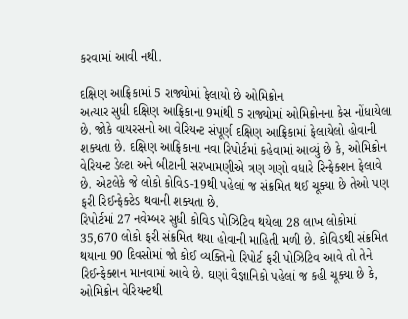કરવામાં આવી નથી.

દક્ષિણ આફ્રિકામાં 5 રાજ્યોમાં ફેલાયો છે ઓમિક્રોન
અત્યાર સુધી દક્ષિણ આફ્રિકાના 9માંથી 5 રાજ્યોમાં ઓમિક્રોનના કેસ નોંધાયેલા છે. જોકે વાયરસનો આ વેરિયન્ટ સંપૂર્ણ દક્ષિણ આફ્રિકામાં ફેલાયેલો હોવાની શક્યતા છે. દક્ષિણ આફ્રિકાના નવા રિપોર્ટમાં કહેવામાં આવ્યું છે કે, ઓમિક્રોન વેરિયન્ટ ડેલ્ટા અને બીટાની સરખામણીએ ત્રણ ગણો વધારે રિન્ફેક્શન ફેલાવે છે. એટલેકે જે લોકો કોવિડ-19થી પહેલાં જ સંક્રમિત થઈ ચૂક્યા છે તેઓ પણ ફરી રિઈન્ફેક્ટેડ થવાની શક્યતા છે.
રિપોર્ટમાં 27 નવેમ્બર સુધી કોવિડ પોઝિટિવ થયેલા 28 લાખ લોકોમાં 35,670 લોકો ફરી સંક્રમિત થયા હોવાની માહિતી મળી છે. કોવિડથી સંક્રમિત થયાના 90 દિવસોમાં જો કોઈ વ્યક્તિનો રિપોર્ટ ફરી પોઝિટિવ આવે તો તેને રિઈન્ફેક્શન માનવામાં આવે છે. ઘણાં વૈજ્ઞાનિકો પહેલાં જ કહી ચૂક્યા છે કે, ઓમિક્રોન વેરિયન્ટથી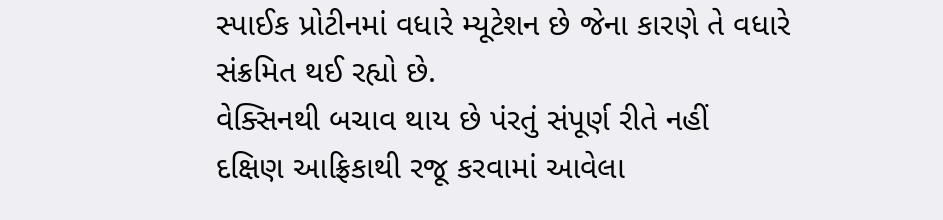સ્પાઈક પ્રોટીનમાં વધારે મ્યૂટેશન છે જેના કારણે તે વધારે સંક્રમિત થઈ રહ્યો છે.
વેક્સિનથી બચાવ થાય છે પંરતું સંપૂર્ણ રીતે નહીં
દક્ષિણ આફ્રિકાથી રજૂ કરવામાં આવેલા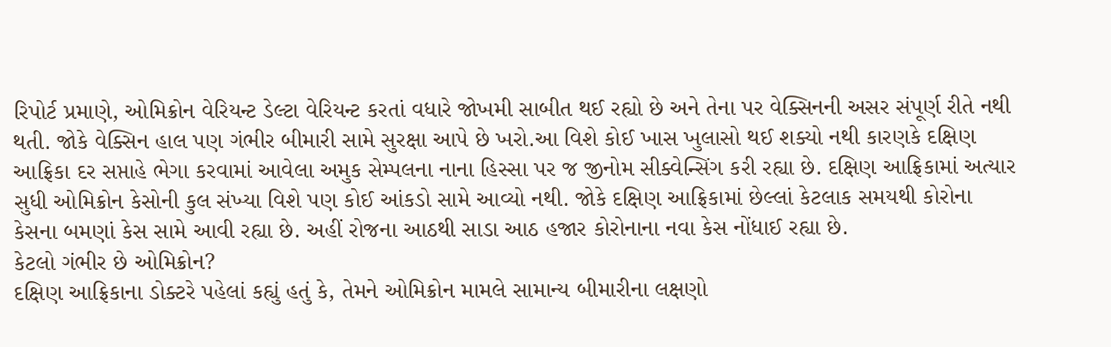રિપોર્ટ પ્રમાણે, ઓમિક્રોન વેરિયન્ટ ડેલ્ટા વેરિયન્ટ કરતાં વધારે જોખમી સાબીત થઈ રહ્યો છે અને તેના પર વેક્સિનની અસર સંપૂર્ણ રીતે નથી થતી. જોકે વેક્સિન હાલ પણ ગંભીર બીમારી સામે સુરક્ષા આપે છે ખરો.આ વિશે કોઈ ખાસ ખુલાસો થઈ શક્યો નથી કારણકે દક્ષિણ આફ્રિકા દર સપ્તાહે ભેગા કરવામાં આવેલા અમુક સેમ્પલના નાના હિસ્સા પર જ જીનોમ સીક્વેન્સિંગ કરી રહ્યા છે. દક્ષિણ આફ્રિકામાં અત્યાર સુધી ઓમિક્રોન કેસોની કુલ સંખ્યા વિશે પણ કોઈ આંકડો સામે આવ્યો નથી. જોકે દક્ષિણ આફ્રિકામાં છેલ્લાં કેટલાક સમયથી કોરોના કેસના બમણાં કેસ સામે આવી રહ્યા છે. અહીં રોજના આઠથી સાડા આઠ હજાર કોરોનાના નવા કેસ નોંધાઈ રહ્યા છે.
કેટલો ગંભીર છે ઓમિક્રોન?
દક્ષિણ આફ્રિકાના ડોક્ટરે પહેલાં કહ્યું હતું કે, તેમને ઓમિક્રોન મામલે સામાન્ય બીમારીના લક્ષણો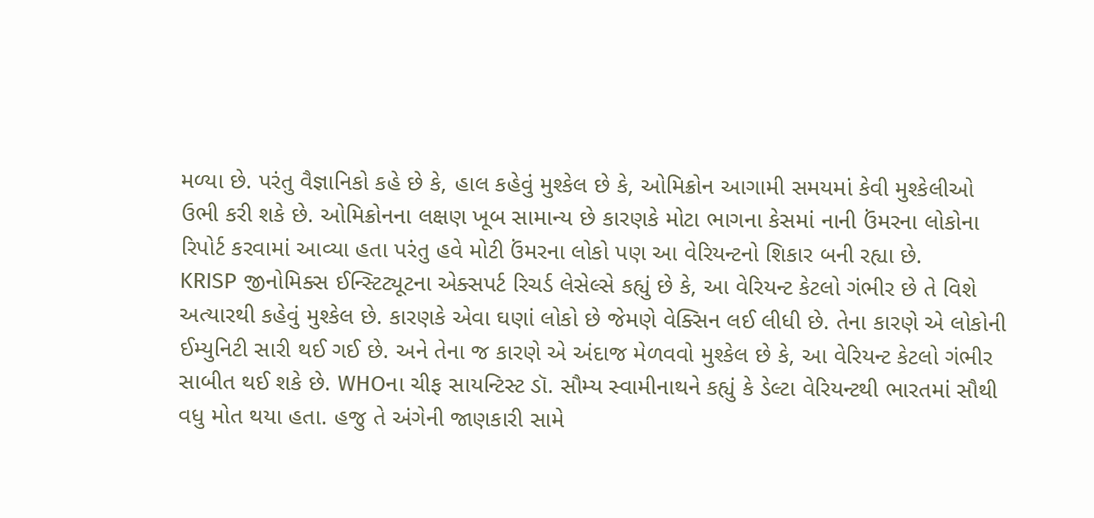મળ્યા છે. પરંતુ વૈજ્ઞાનિકો કહે છે કે, હાલ કહેવું મુશ્કેલ છે કે, ઓમિક્રોન આગામી સમયમાં કેવી મુશ્કેલીઓ ઉભી કરી શકે છે. ઓમિક્રોનના લક્ષણ ખૂબ સામાન્ય છે કારણકે મોટા ભાગના કેસમાં નાની ઉંમરના લોકોના રિપોર્ટ કરવામાં આવ્યા હતા પરંતુ હવે મોટી ઉંમરના લોકો પણ આ વેરિયન્ટનો શિકાર બની રહ્યા છે.
KRISP જીનોમિક્સ ઈન્સ્ટિટ્યૂટના એક્સપર્ટ રિચર્ડ લેસેલ્સે કહ્યું છે કે, આ વેરિયન્ટ કેટલો ગંભીર છે તે વિશે અત્યારથી કહેવું મુશ્કેલ છે. કારણકે એવા ઘણાં લોકો છે જેમણે વેક્સિન લઈ લીધી છે. તેના કારણે એ લોકોની ઈમ્યુનિટી સારી થઈ ગઈ છે. અને તેના જ કારણે એ અંદાજ મેળવવો મુશ્કેલ છે કે, આ વેરિયન્ટ કેટલો ગંભીર સાબીત થઈ શકે છે. WHOના ચીફ સાયન્ટિસ્ટ ડૉ. સૌમ્ય સ્વામીનાથને કહ્યું કે ડેલ્ટા વેરિયન્ટથી ભારતમાં સૌથી વધુ મોત થયા હતા. હજુ તે અંગેની જાણકારી સામે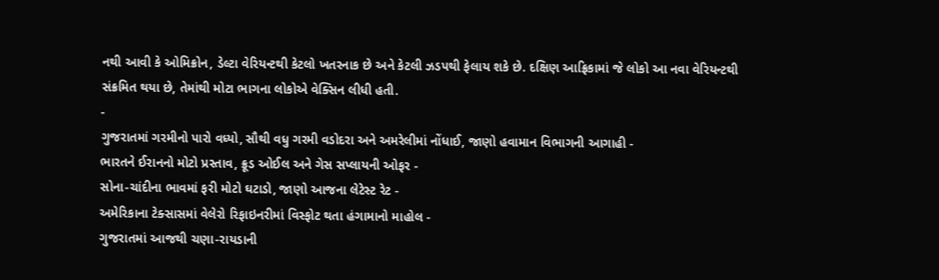નથી આવી કે ઓમિક્રોન, ડેલ્ટા વેરિયન્ટથી કેટલો ખતરનાક છે અને કેટલી ઝડપથી ફેલાય શકે છે. દક્ષિણ આફ્રિકામાં જે લોકો આ નવા વેરિયન્ટથી સંક્રમિત થયા છે, તેમાંથી મોટા ભાગના લોકોએ વેક્સિન લીધી હતી.
-
ગુજરાતમાં ગરમીનો પારો વધ્યો, સૌથી વધુ ગરમી વડોદરા અને અમરેલીમાં નોંધાઈ, જાણો હવામાન વિભાગની આગાહી -
ભારતને ઈરાનનો મોટો પ્રસ્તાવ, ક્રૂડ ઓઈલ અને ગેસ સપ્લાયની ઓફર -
સોના-ચાંદીના ભાવમાં ફરી મોટો ઘટાડો, જાણો આજના લેટેસ્ટ રેટ -
અમેરિકાના ટેક્સાસમાં વેલેરો રિફાઇનરીમાં વિસ્ફોટ થતા હંગામાનો માહોલ -
ગુજરાતમાં આજથી ચણા-રાયડાની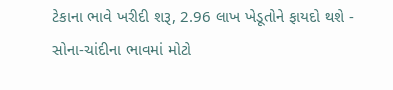ટેકાના ભાવે ખરીદી શરૂ, 2.96 લાખ ખેડૂતોને ફાયદો થશે -
સોના-ચાંદીના ભાવમાં મોટો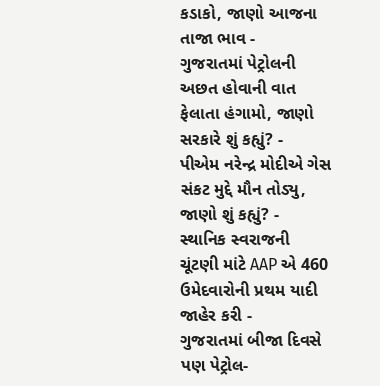કડાકો, જાણો આજના તાજા ભાવ -
ગુજરાતમાં પેટ્રોલની અછત હોવાની વાત ફેલાતા હંગામો, જાણો સરકારે શું કહ્યું? -
પીએમ નરેન્દ્ર મોદીએ ગેસ સંકટ મુદ્દે મૌન તોડ્યુ, જાણો શું કહ્યું? -
સ્થાનિક સ્વરાજની ચૂંટણી માંટે AAP એ 460 ઉમેદવારોની પ્રથમ યાદી જાહેર કરી -
ગુજરાતમાં બીજા દિવસે પણ પેટ્રોલ-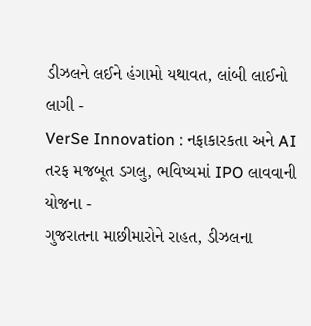ડીઝલને લઈને હંગામો યથાવત, લાંબી લાઈનો લાગી -
VerSe Innovation : નફાકારકતા અને AI તરફ મજબૂત ડગલુ, ભવિષ્યમાં IPO લાવવાની યોજના -
ગુજરાતના માછીમારોને રાહત, ડીઝલના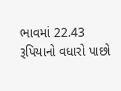ભાવમાં 22.43 રૂપિયાનો વધારો પાછો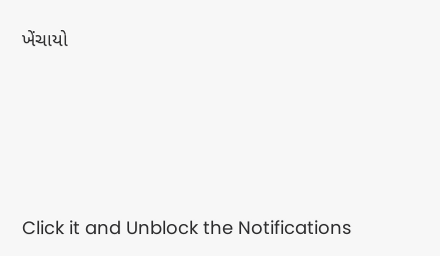ખેંચાયો







Click it and Unblock the Notifications